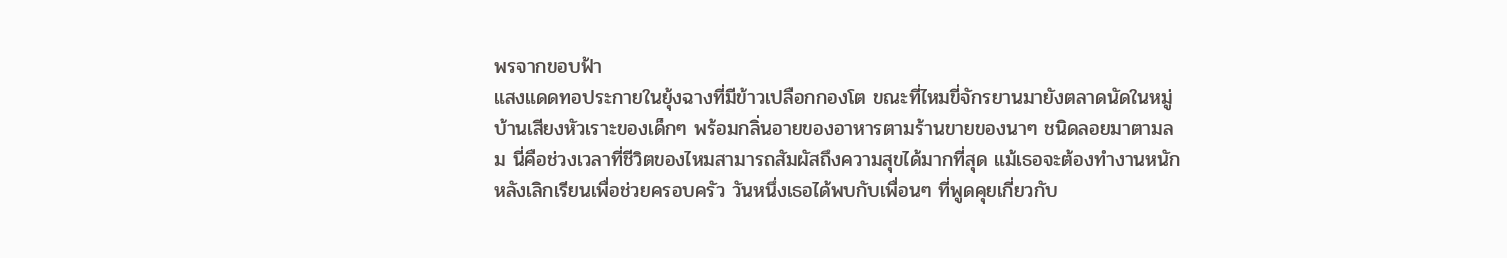พรจากขอบฟ้า
แสงแดดทอประกายในยุ้งฉางที่มีข้าวเปลือกกองโต ขณะที่ไหมขี่จักรยานมายังตลาดนัดในหมู่บ้านเสียงหัวเราะของเด็กๆ พร้อมกลิ่นอายของอาหารตามร้านขายของนาๆ ชนิดลอยมาตามลม นี่คือช่วงเวลาที่ชีวิตของไหมสามารถสัมผัสถึงความสุขได้มากที่สุด แม้เธอจะต้องทำงานหนักหลังเลิกเรียนเพื่อช่วยครอบครัว วันหนึ่งเธอได้พบกับเพื่อนๆ ที่พูดคุยเกี่ยวกับ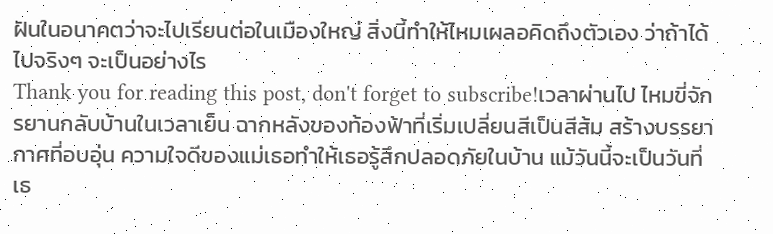ฝันในอนาคตว่าจะไปเรียนต่อในเมืองใหญ่ สิ่งนี้ทำให้ไหมเผลอคิดถึงตัวเอง ว่าถ้าได้ไปจริงๆ จะเป็นอย่างไร
Thank you for reading this post, don't forget to subscribe!เวลาผ่านไป ไหมขี่จักรยานกลับบ้านในเวลาเย็น ฉากหลังของท้องฟ้าที่เริ่มเปลี่ยนสีเป็นสีส้ม สร้างบรรยากาศที่อบอุ่น ความใจดีของแม่เธอทำให้เธอรู้สึกปลอดภัยในบ้าน แม้วันนี้จะเป็นวันที่เธ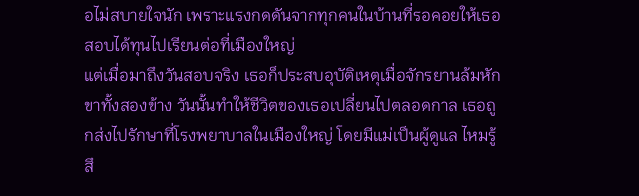อไม่สบายใจนัก เพราะแรงกดดันจากทุกคนในบ้านที่รอคอยให้เธอสอบได้ทุนไปเรียนต่อที่เมืองใหญ่
แต่เมื่อมาถึงวันสอบจริง เธอก็ประสบอุบัติเหตุเมื่อจักรยานล้มหักขาทั้งสองข้าง วันนั้นทำให้ชีวิตของเธอเปลี่ยนไปตลอดกาล เธอถูกส่งไปรักษาที่โรงพยาบาลในเมืองใหญ่ โดยมีแม่เป็นผู้ดูแล ไหมรู้สึ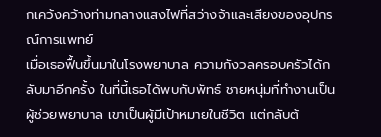กเคว้งคว้างท่ามกลางแสงไฟที่สว่างจ้าและเสียงของอุปกรณ์การแพทย์
เมื่อเธอฟื้นขึ้นมาในโรงพยาบาล ความกังวลครอบครัวได้กลับมาอีกครั้ง ในที่นี้เธอได้พบกับพัทธ์ ชายหนุ่มที่ทำงานเป็นผู้ช่วยพยาบาล เขาเป็นผู้มีเป้าหมายในชีวิต แต่กลับต้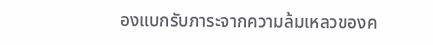องแบกรับภาระจากความล้มเหลวของค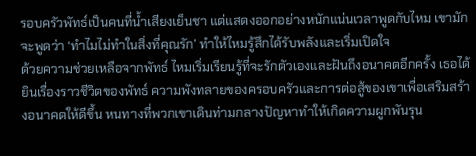รอบครัวพัทธ์เป็นคนที่น้ำเสียงเย็นชา แต่แสดงออกอย่างหนักแน่นเวลาพูดกับไหม เขามักจะพูดว่า ‘ทำไมไม่ทำในสิ่งที่คุณรัก’ ทำให้ไหมรู้สึกได้รับพลังและเริ่มเปิดใจ
ด้วยความช่วยเหลือจากพัทธ์ ไหมเริ่มเรียนรู้ที่จะรักตัวเองและฝันถึงอนาคตอีกครั้ง เธอได้ยินเรื่องราวชีวิตของพัทธ์ ความพังทลายของครอบครัวและการต่อสู้ของเขาเพื่อเสริมสร้างอนาคตให้ดีขึ้น หนทางที่พวกเขาเดินท่ามกลางปัญหาทำให้เกิดความผูกพันรุน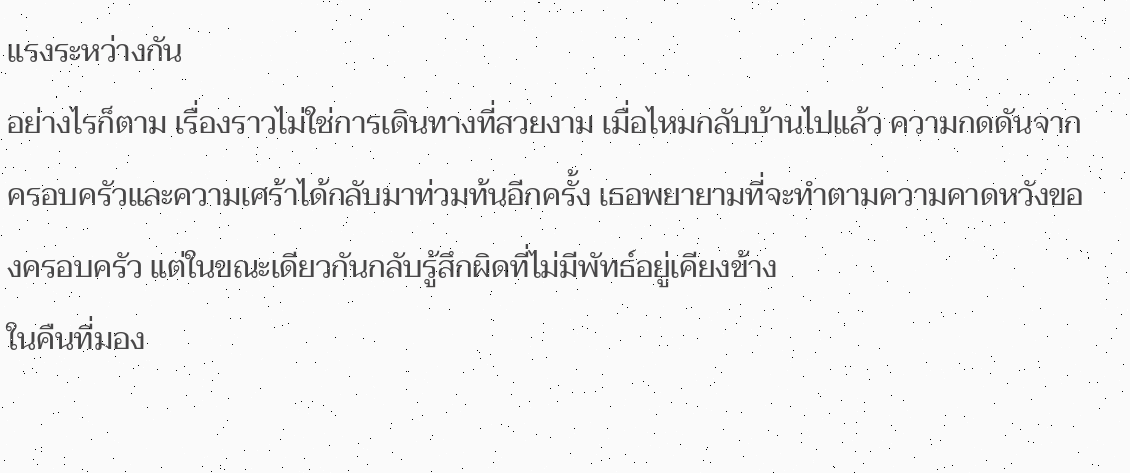แรงระหว่างกัน
อย่างไรก็ตาม เรื่องราวไม่ใช่การเดินทางที่สวยงาม เมื่อไหมกลับบ้านไปแล้ว ความกดดันจากครอบครัวและความเศร้าได้กลับมาท่วมท้นอีกครั้ง เธอพยายามที่จะทำตามความคาดหวังของครอบครัว แต่ในขณะเดียวกันกลับรู้สึกผิดที่ไม่มีพัทธ์อยู่เคียงข้าง
ในคืนที่มอง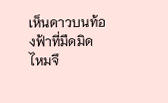เห็นดาวบนท้องฟ้าที่มืดมิด ไหมจึ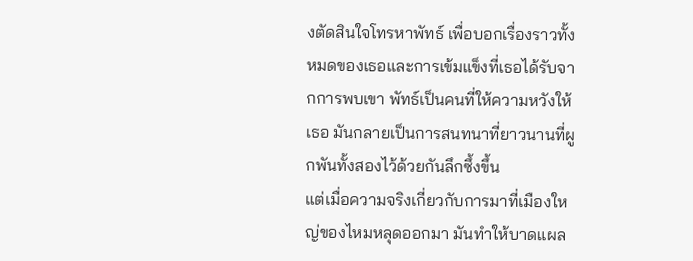งตัดสินใจโทรหาพัทธ์ เพื่อบอกเรื่องราวทั้งหมดของเธอและการเข้มแข็งที่เธอได้รับจากการพบเขา พัทธ์เป็นคนที่ให้ความหวังให้เธอ มันกลายเป็นการสนทนาที่ยาวนานที่ผูกพันทั้งสองไว้ด้วยกันลึกซึ้งขึ้น
แต่เมื่อความจริงเกี่ยวกับการมาที่เมืองใหญ่ของไหมหลุดออกมา มันทำให้บาดแผล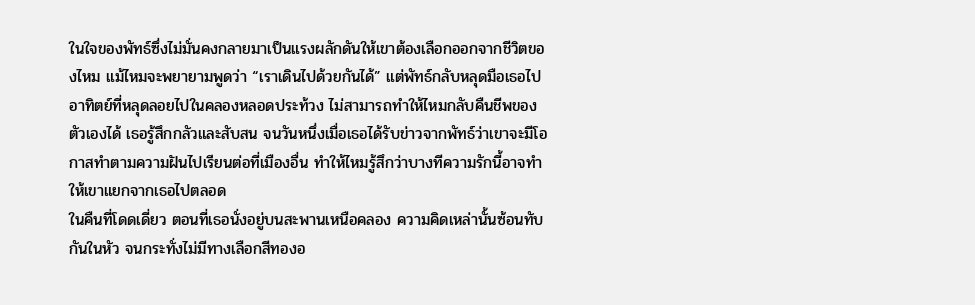ในใจของพัทธ์ซึ่งไม่มั่นคงกลายมาเป็นแรงผลักดันให้เขาต้องเลือกออกจากชีวิตของไหม แม้ไหมจะพยายามพูดว่า “เราเดินไปด้วยกันได้” แต่พัทธ์กลับหลุดมือเธอไป
อาทิตย์ที่หลุดลอยไปในคลองหลอดประท้วง ไม่สามารถทำให้ไหมกลับคืนชีพของตัวเองได้ เธอรู้สึกกลัวและสับสน จนวันหนึ่งเมื่อเธอได้รับข่าวจากพัทธ์ว่าเขาจะมีโอกาสทำตามความฝันไปเรียนต่อที่เมืองอื่น ทำให้ไหมรู้สึกว่าบางทีความรักนี้อาจทำให้เขาแยกจากเธอไปตลอด
ในคืนที่โดดเดี่ยว ตอนที่เธอนั่งอยู่บนสะพานเหนือคลอง ความคิดเหล่านั้นซ้อนทับกันในหัว จนกระทั่งไม่มีทางเลือกสีทองอ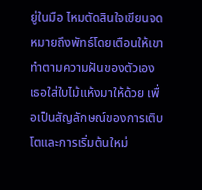ยู่ในมือ ไหมตัดสินใจเขียนจดหมายถึงพัทธ์โดยเตือนให้เขาทำตามความฝันของตัวเอง เธอใส่ใบไม้แห้งมาให้ด้วย เพื่อเป็นสัญลักษณ์ของการเติบโตและการเริ่มต้นใหม่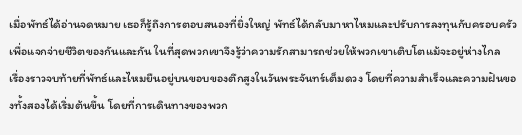เมื่อพัทธ์ได้อ่านจดหมาย เธอก็รู้ถึงการตอบสนองที่ยิ่งใหญ่ พัทธ์ได้กลับมาหาไหมและปรับการลงทุนกับครอบครัวเพื่อแจกจ่ายชีวิตของกันและกัน ในที่สุดพวกเขาจึงรู้ว่าความรักสามารถช่วยให้พวกเขาเติบโตแม้จะอยู่ห่างไกล
เรื่องราวจบท้ายที่พัทธ์และไหมยืนอยู่บนขอบของตึกสูงในวันพระจันทร์เต็มดวง โดยที่ความสำเร็จและความฝันของทั้งสองได้เริ่มต้นขึ้น โดยที่การเดินทางของพวก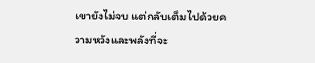เขายังไม่จบ แต่กลับเต็มไปด้วยความหวังและพลังที่จะ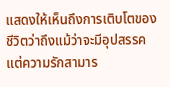แสดงให้เห็นถึงการเติบโตของชีวิตว่าถึงแม้ว่าจะมีอุปสรรค แต่ความรักสามาร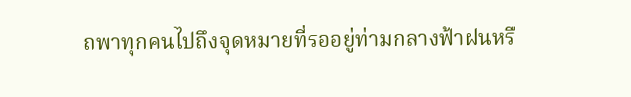ถพาทุกคนไปถึงจุดหมายที่รออยู่ท่ามกลางฟ้าฝนหรื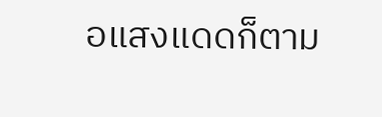อแสงแดดก็ตาม